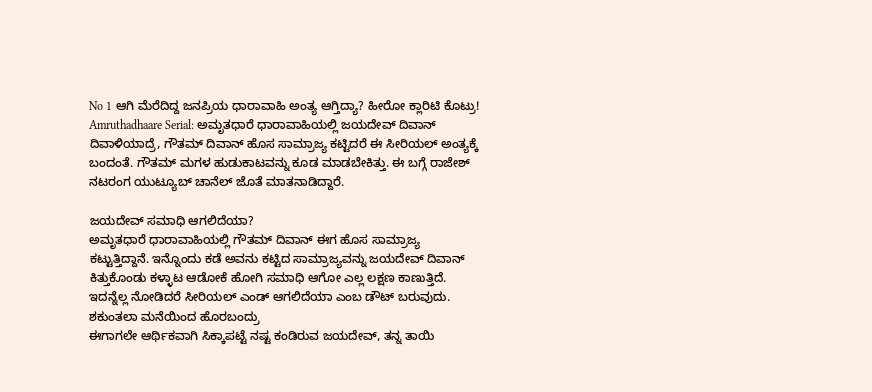No 1 ಆಗಿ ಮೆರೆದಿದ್ದ ಜನಪ್ರಿಯ ಧಾರಾವಾಹಿ ಅಂತ್ಯ ಆಗ್ತಿದ್ಯಾ? ಹೀರೋ ಕ್ಲಾರಿಟಿ ಕೊಟ್ರು!
Amruthadhaare Serial: ಅಮೃತಧಾರೆ ಧಾರಾವಾಹಿಯಲ್ಲಿ ಜಯದೇವ್ ದಿವಾನ್ ದಿವಾಳಿಯಾದ್ರೆ, ಗೌತಮ್ ದಿವಾನ್ ಹೊಸ ಸಾಮ್ರಾಜ್ಯ ಕಟ್ಟಿದರೆ ಈ ಸೀರಿಯಲ್ ಅಂತ್ಯಕ್ಕೆ ಬಂದಂತೆ. ಗೌತಮ್ ಮಗಳ ಹುಡುಕಾಟವನ್ನು ಕೂಡ ಮಾಡಬೇಕಿತ್ತು. ಈ ಬಗ್ಗೆ ರಾಜೇಶ್ ನಟರಂಗ ಯುಟ್ಯೂಬ್ ಚಾನೆಲ್ ಜೊತೆ ಮಾತನಾಡಿದ್ದಾರೆ.

ಜಯದೇವ್ ಸಮಾಧಿ ಆಗಲಿದೆಯಾ?
ಅಮೃತಧಾರೆ ಧಾರಾವಾಹಿಯಲ್ಲಿ ಗೌತಮ್ ದಿವಾನ್ ಈಗ ಹೊಸ ಸಾಮ್ರಾಜ್ಯ ಕಟ್ಟುತ್ತಿದ್ದಾನೆ. ಇನ್ನೊಂದು ಕಡೆ ಅವನು ಕಟ್ಟಿದ ಸಾಮ್ರಾಜ್ಯವನ್ನು ಜಯದೇವ್ ದಿವಾನ್ ಕಿತ್ತುಕೊಂಡು ಕಳ್ಳಾಟ ಆಡೋಕೆ ಹೋಗಿ ಸಮಾಧಿ ಆಗೋ ಎಲ್ಲ ಲಕ್ಷಣ ಕಾಣುತ್ತಿದೆ. ಇದನ್ನೆಲ್ಲ ನೋಡಿದರೆ ಸೀರಿಯಲ್ ಎಂಡ್ ಆಗಲಿದೆಯಾ ಎಂಬ ಡೌಟ್ ಬರುವುದು.
ಶಕುಂತಲಾ ಮನೆಯಿಂದ ಹೊರಬಂದ್ರು
ಈಗಾಗಲೇ ಆರ್ಥಿಕವಾಗಿ ಸಿಕ್ಕಾಪಟ್ಟೆ ನಷ್ಟ ಕಂಡಿರುವ ಜಯದೇವ್, ತನ್ನ ತಾಯಿ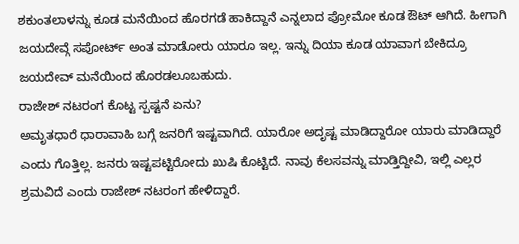ಶಕುಂತಲಾಳನ್ನು ಕೂಡ ಮನೆಯಿಂದ ಹೊರಗಡೆ ಹಾಕಿದ್ದಾನೆ ಎನ್ನಲಾದ ಪ್ರೋಮೋ ಕೂಡ ಔಟ್ ಆಗಿದೆ. ಹೀಗಾಗಿ ಜಯದೇವ್ಗೆ ಸಪೋರ್ಟ್ ಅಂತ ಮಾಡೋರು ಯಾರೂ ಇಲ್ಲ. ಇನ್ನು ದಿಯಾ ಕೂಡ ಯಾವಾಗ ಬೇಕಿದ್ರೂ ಜಯದೇವ್ ಮನೆಯಿಂದ ಹೊರಡಲೂಬಹುದು.
ರಾಜೇಶ್ ನಟರಂಗ ಕೊಟ್ಟ ಸ್ಪಷ್ಟನೆ ಏನು?
ಅಮೃತಧಾರೆ ಧಾರಾವಾಹಿ ಬಗ್ಗೆ ಜನರಿಗೆ ಇಷ್ಟವಾಗಿದೆ. ಯಾರೋ ಅದೃಷ್ಟ ಮಾಡಿದ್ದಾರೋ ಯಾರು ಮಾಡಿದ್ದಾರೆ ಎಂದು ಗೊತ್ತಿಲ್ಲ. ಜನರು ಇಷ್ಟಪಟ್ಟಿರೋದು ಖುಷಿ ಕೊಟ್ಟಿದೆ. ನಾವು ಕೆಲಸವನ್ನು ಮಾಡ್ತಿದ್ದೀವಿ, ಇಲ್ಲಿ ಎಲ್ಲರ ಶ್ರಮವಿದೆ ಎಂದು ರಾಜೇಶ್ ನಟರಂಗ ಹೇಳಿದ್ದಾರೆ.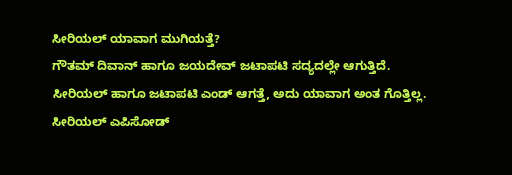ಸೀರಿಯಲ್ ಯಾವಾಗ ಮುಗಿಯತ್ತೆ?
ಗೌತಮ್ ದಿವಾನ್ ಹಾಗೂ ಜಯದೇವ್ ಜಟಾಪಟಿ ಸದ್ಯದಲ್ಲೇ ಆಗುತ್ತಿದೆ. ಸೀರಿಯಲ್ ಹಾಗೂ ಜಟಾಪಟಿ ಎಂಡ್ ಆಗತ್ತೆ, ಅದು ಯಾವಾಗ ಅಂತ ಗೊತ್ತಿಲ್ಲ. ಸೀರಿಯಲ್ ಎಪಿಸೋಡ್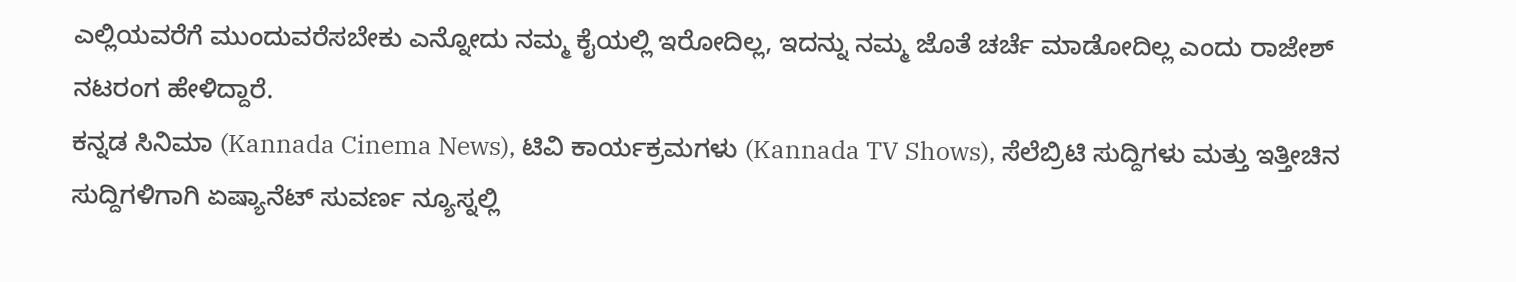ಎಲ್ಲಿಯವರೆಗೆ ಮುಂದುವರೆಸಬೇಕು ಎನ್ನೋದು ನಮ್ಮ ಕೈಯಲ್ಲಿ ಇರೋದಿಲ್ಲ, ಇದನ್ನು ನಮ್ಮ ಜೊತೆ ಚರ್ಚೆ ಮಾಡೋದಿಲ್ಲ ಎಂದು ರಾಜೇಶ್ ನಟರಂಗ ಹೇಳಿದ್ದಾರೆ.
ಕನ್ನಡ ಸಿನಿಮಾ (Kannada Cinema News), ಟಿವಿ ಕಾರ್ಯಕ್ರಮಗಳು (Kannada TV Shows), ಸೆಲೆಬ್ರಿಟಿ ಸುದ್ದಿಗಳು ಮತ್ತು ಇತ್ತೀಚಿನ ಸುದ್ದಿಗಳಿಗಾಗಿ ಏಷ್ಯಾನೆಟ್ ಸುವರ್ಣ ನ್ಯೂಸ್ನಲ್ಲಿ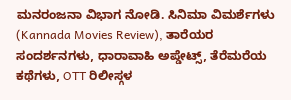ಮನರಂಜನಾ ವಿಭಾಗ ನೋಡಿ. ಸಿನಿಮಾ ವಿಮರ್ಶೆಗಳು (Kannada Movies Review), ತಾರೆಯರ ಸಂದರ್ಶನಗಳು, ಧಾರಾವಾಹಿ ಅಪ್ಡೇಟ್ಸ್, ತೆರೆಮರೆಯ ಕಥೆಗಳು, OTT ರಿಲೀಸ್ಗಳ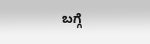ಬಗ್ಗೆ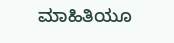ಮಾಹಿತಿಯೂ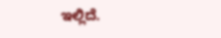ಇಲ್ಲಿದೆ.